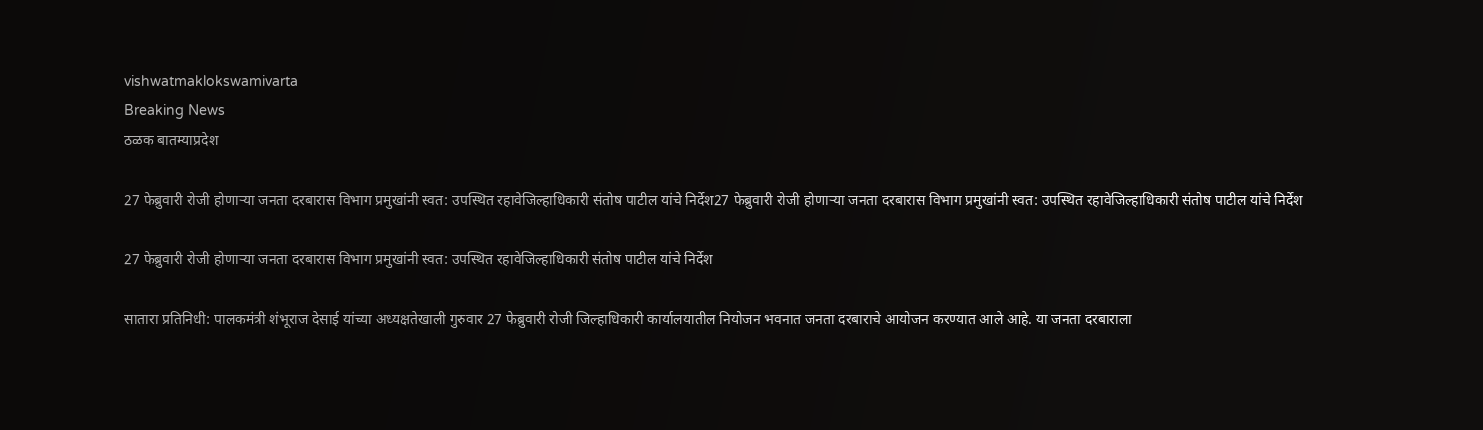vishwatmaklokswamivarta
Breaking News
ठळक बातम्याप्रदेश

27 फेब्रुवारी रोजी होणाऱ्या जनता दरबारास विभाग प्रमुखांनी स्वत: उपस्थित रहावेजिल्हाधिकारी संतोष पाटील यांचे निर्देश27 फेब्रुवारी रोजी होणाऱ्या जनता दरबारास विभाग प्रमुखांनी स्वत: उपस्थित रहावेजिल्हाधिकारी संतोष पाटील यांचे निर्देश

27 फेब्रुवारी रोजी होणाऱ्या जनता दरबारास विभाग प्रमुखांनी स्वत: उपस्थित रहावेजिल्हाधिकारी संतोष पाटील यांचे निर्देश

सातारा प्रतिनिधी: पालकमंत्री शंभूराज देसाई यांच्या अध्यक्षतेखाली गुरुवार 27 फेब्रुवारी रोजी जिल्हाधिकारी कार्यालयातील नियोजन भवनात जनता दरबाराचे आयोजन करण्यात आले आहे. या जनता दरबाराला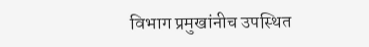विभाग प्रमुखांनीच उपस्थित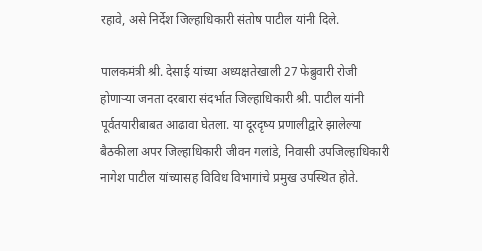रहावे, असे निर्देश जिल्हाधिकारी संतोष पाटील यांनी दिले.

पालकमंत्री श्री. देसाई यांच्या अध्यक्षतेखाली 27 फेब्रुवारी रोजी होणाऱ्या जनता दरबारा संदर्भात जिल्हाधिकारी श्री. पाटील यांनी पूर्वतयारीबाबत आढावा घेतला. या दूरदृष्य प्रणालीद्वारे झालेल्या बैठकीला अपर जिल्हाधिकारी जीवन गलांडे, निवासी उपजिल्हाधिकारी नागेश पाटील यांच्यासह विविध विभागांचे प्रमुख उपस्थित होते.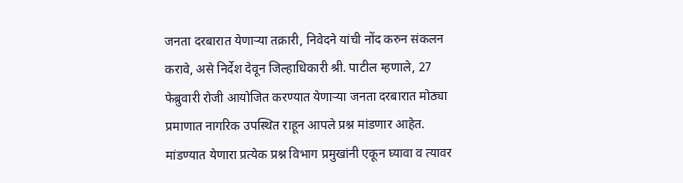जनता दरबारात येणाऱ्या तक्रारी, निवेदने यांची नोंद करुन संकलन करावे, असे निर्देश देवून जिल्हाधिकारी श्री. पाटील म्हणाले, 27 फेब्रुवारी रोजी आयोजित करण्यात येणाऱ्या जनता दरबारात मोठ्या प्रमाणात नागरिक उपस्थित राहून आपले प्रश्न मांडणार आहेत. मांडण्यात येणारा प्रत्येक प्रश्न विभाग प्रमुखांनी एकून घ्यावा व त्यावर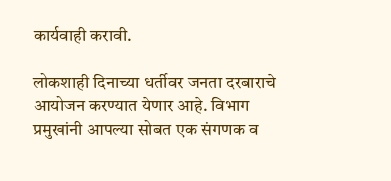कार्यवाही करावी.

लोकशाही दिनाच्या धर्तीवर जनता दरबाराचे आयोजन करण्यात येणार आहे. विभाग प्रमुखांनी आपल्या सोबत एक संगणक व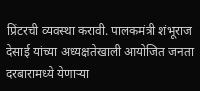प्रिंटरची व्यवस्था करावी. पालकमंत्री शंभूराज देसाई यांच्या अध्यक्षतेखाली आयोजित जनता दरबारामध्ये येणाऱ्या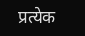प्रत्येक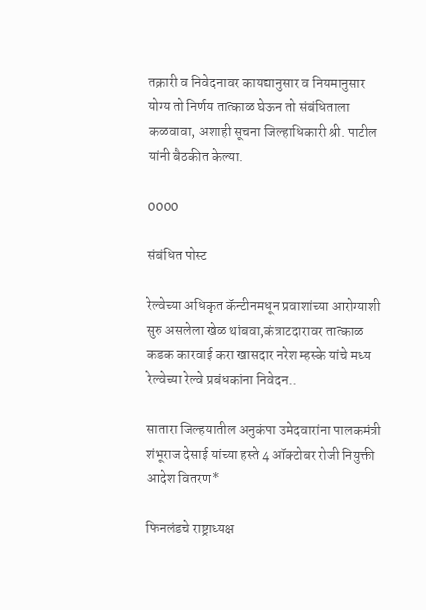तक्रारी व निवेदनावर कायद्यानुसार व नियमानुसार योग्य तो निर्णय तात्काळ घेऊन तो संबंधिताला कळवावा, अशाही सूचना जिल्हाधिकारी श्री. पाटील यांनी बैठकीत केल्या.

0000

संबंधित पोस्ट

रेल्वेच्या अधिकृत कॅन्टीनमधून प्रवाशांच्या आरोग्याशी सुरु असलेला खेळ थांबवा,कंत्राटदारावर तात्काळ कडक कारवाई करा खासदार नरेश म्हस्के यांचे मध्य रेल्वेच्या रेल्वे प्रबंधकांना निवेदन..

सातारा जिल्हयातील अनुकंपा उमेदवारांना पालकमंत्री शंभूराज देसाई यांच्या हस्ते 4 ऑक्टोबर रोजी नियुक्ती आदेश वितरण*

फिनलंडचे राष्ट्राध्यक्ष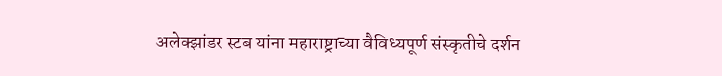अलेक्झांडर स्टब यांना महाराष्ट्राच्या वैविध्यपूर्ण संस्कृतीचे दर्शन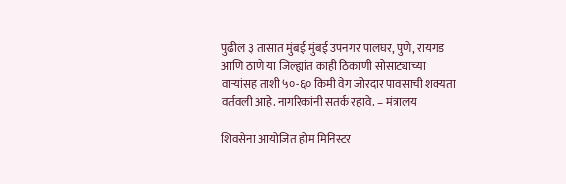पुढील ३ तासात मुंबई मुंबई उपनगर पालघर, पुणे, रायगड आणि ठाणे या जिल्ह्यांत काही ठिकाणी सोसाट्याच्या वाऱ्यांसह ताशी ५०-६० किमी वेग जोरदार पावसाची शक्यता वर्तवली आहे. नागरिकांनी सतर्क रहावे. – मंत्रालय

शिवसेना आयोजित होम मिनिस्टर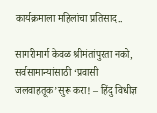कार्यक्रमाला महिलांचा प्रतिसाद..

सागरीमार्ग केवळ श्रीमंतांपुरता नको, सर्वसामान्यांसाठी ‘प्रवासी जलवाहतूक’सुरू करा! – हिंदु विधीज्ञ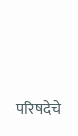परिषदेचे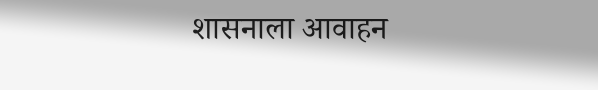शासनाला आवाहन